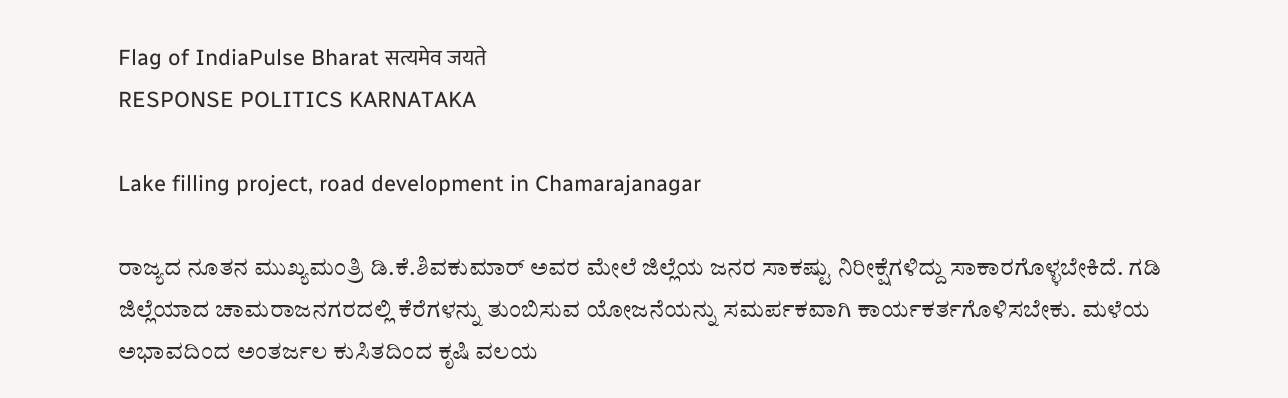Flag of IndiaPulse Bharat सत्यमेव जयते
RESPONSE POLITICS KARNATAKA

Lake filling project, road development in Chamarajanagar

ರಾಜ್ಯದ ನೂತನ ಮುಖ್ಯಮಂತ್ರಿ ಡಿ.ಕೆ.ಶಿವಕುಮಾರ್ ಅವರ ಮೇಲೆ ಜಿಲ್ಲೆಯ ಜನರ ಸಾಕಷ್ಟು ನಿರೀಕ್ಷೆಗಳಿದ್ದು ಸಾಕಾರಗೊಳ್ಳಬೇಕಿದೆ. ಗಡಿ ಜಿಲ್ಲೆಯಾದ ಚಾಮರಾಜನಗರದಲ್ಲಿ ಕೆರೆಗಳನ್ನು ತುಂಬಿಸುವ ಯೋಜನೆಯನ್ನು ಸಮರ್ಪಕವಾಗಿ ಕಾರ್ಯಕರ್ತಗೊಳಿಸಬೇಕು. ಮಳೆಯ ಅಭಾವದಿಂದ ಅಂತರ್ಜಲ ಕುಸಿತದಿಂದ ಕೃಷಿ ವಲಯ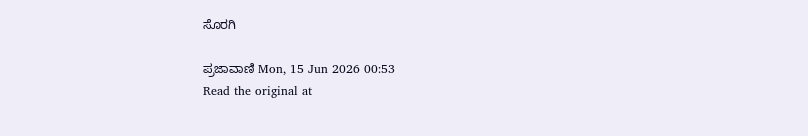ಸೊರಗಿ

ಪ್ರಜಾವಾಣಿ Mon, 15 Jun 2026 00:53
Read the original at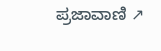ಪ್ರಜಾವಾಣಿ ↗